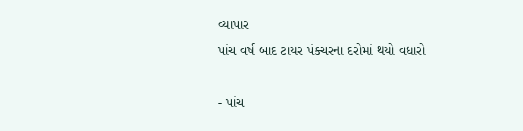વ્યાપાર
પાંચ વર્ષ બાદ ટાયર પંક્ચરના દરોમાં થયો વધારો

- પાંચ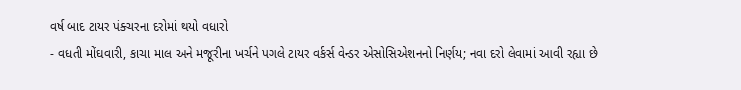વર્ષ બાદ ટાયર પંક્ચરના દરોમાં થયો વધારો
- વધતી મોંઘવારી, કાચા માલ અને મજૂરીના ખર્ચને પગલે ટાયર વર્કર્સ વેન્ડર એસોસિએશનનો નિર્ણય; નવા દરો લેવામાં આવી રહ્યા છે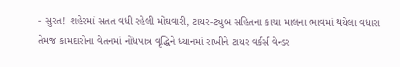- સુરત! શહેરમાં સતત વધી રહેલી મોંઘવારી, ટાયર-ટ્યુબ સહિતના કાચા માલના ભાવમાં થયેલા વધારા તેમજ કામદારોના વેતનમાં નોંધપાત્ર વૃદ્ધિને ધ્યાનમાં રાખીને ટાયર વર્કર્સ વેન્ડર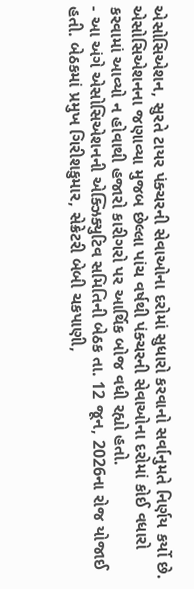એસોસિએશન, સુરતે ટાયર પંક્ચરની સેવાઓના દરોમાં સુધારો કરવાનો સર્વાનુમતે નિર્ણય કર્યો છે. એસોસિએશનના જણાવ્યા મુજબ છેલ્લા પાંચ વર્ષથી પંક્ચરની સેવાઓના દરોમાં કોઈ વધારો કરવામાં આવ્યો ન હોવાથી હજારો કારીગરો પર આર્થિક બોજ વધી રહ્યો હતો.
- આ અંગે એસોસિએશનની એક્ઝિક્યુટિવ સમિતિની બેઠક તા. 12 જૂન, 2026ના રોજ યોજાઈ હતી. બેઠકમાં પ્રમુખ ગિરીશકુમાર, સેક્રેટરી બેબી ચકપાણી,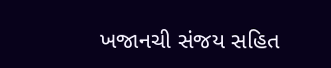ખજાનચી સંજય સહિત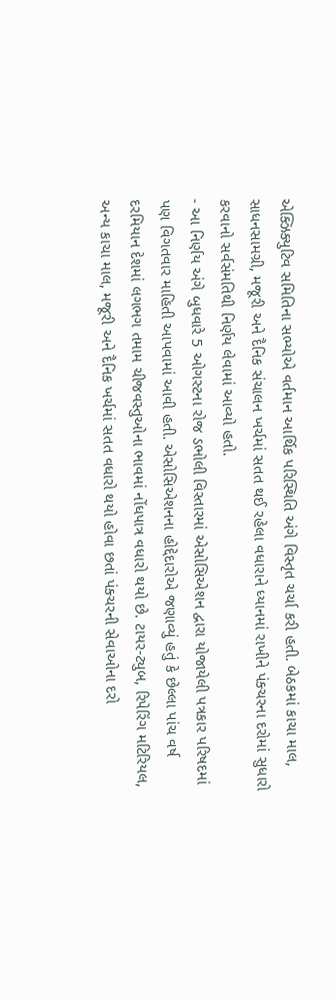એક્ઝિક્યુટિવ સમિતિના સભ્યોએ વર્તમાન આર્થિક પરિસ્થિતિ અંગે વિસ્તૃત ચર્ચા કરી હતી. બેઠકમાં કાચા માલ, સાધનસામગ્રી, મજૂરી અને દૈનિક સંચાલન ખર્ચમાં સતત થઈ રહેલા વધારાને ધ્યાનમાં રાખીને પંક્ચરના દરોમાં સુધારો કરવાનો સર્વસંમતિથી નિર્ણય લેવામાં આવ્યો હતો.
- આ નિર્ણય અંગે બુધવારે 5 ઓગસ્ટના રોજ ડભોલી વિસ્તારમાં એસોસિએશન દ્વારા યોજાયેલી પત્રકાર પરિષદમાં પણ વિગતવાર માહિતી આપવામાં આવી હતી. એસોસિએશનના હોદ્દેદારોએ જણાવ્યું હતું કે છેલ્લા પાંચ વર્ષ દરમિયાન દેશમાં લગભગ તમામ ચીજવસ્તુઓના ભાવમાં નોંધપાત્ર વધારો થયો છે. ટાયર-ટ્યુબ, રિપેરિંગ મટિરિયલ, અન્ય કાચા માલ, મજૂરી અને દૈનિક ખર્ચમાં સતત વધારો થયો હોવા છતાં પંક્ચરની સેવાઓના દરો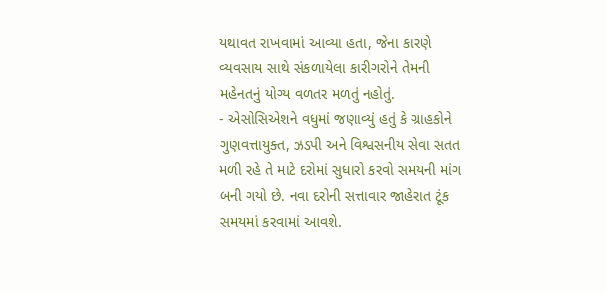યથાવત રાખવામાં આવ્યા હતા, જેના કારણે વ્યવસાય સાથે સંકળાયેલા કારીગરોને તેમની મહેનતનું યોગ્ય વળતર મળતું નહોતું.
- એસોસિએશને વધુમાં જણાવ્યું હતું કે ગ્રાહકોને ગુણવત્તાયુક્ત, ઝડપી અને વિશ્વસનીય સેવા સતત મળી રહે તે માટે દરોમાં સુધારો કરવો સમયની માંગ બની ગયો છે. નવા દરોની સત્તાવાર જાહેરાત ટૂંક સમયમાં કરવામાં આવશે.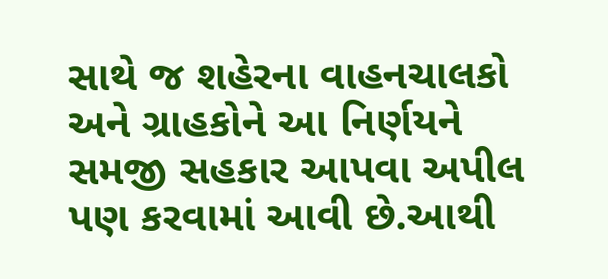સાથે જ શહેરના વાહનચાલકો અને ગ્રાહકોને આ નિર્ણયને સમજી સહકાર આપવા અપીલ પણ કરવામાં આવી છે.આથી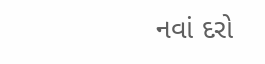નવાં દરો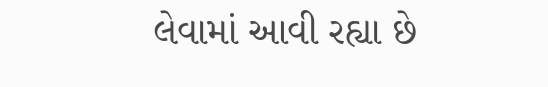લેવામાં આવી રહ્યા છે